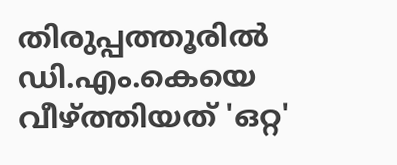തിരുപ്പത്തൂരിൽ ഡി.എം.കെയെ വീഴ്ത്തിയത് 'ഒറ്റ'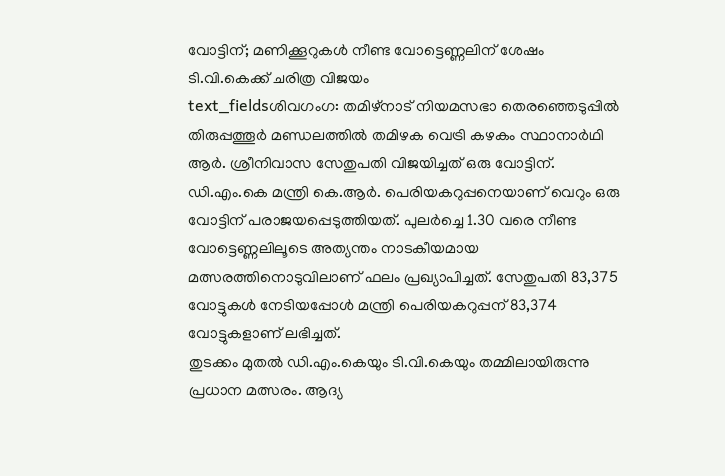വോട്ടിന്; മണിക്കൂറുകൾ നീണ്ട വോട്ടെണ്ണലിന് ശേഷം ടി.വി.കെക്ക് ചരിത്ര വിജയം
text_fieldsശിവഗംഗ: തമിഴ്നാട് നിയമസഭാ തെരഞ്ഞെടുപ്പിൽ തിരുപ്പത്തൂർ മണ്ഡലത്തിൽ തമിഴക വെട്രി കഴകം സ്ഥാനാർഥി ആർ. ശ്രീനിവാസ സേതുപതി വിജയിച്ചത് ഒരു വോട്ടിന്. ഡി.എം.കെ മന്ത്രി കെ.ആർ. പെരിയകറുപ്പനെയാണ് വെറും ഒരു വോട്ടിന് പരാജയപ്പെടുത്തിയത്. പുലർച്ചെ 1.30 വരെ നീണ്ട വോട്ടെണ്ണലിലൂടെ അത്യന്തം നാടകീയമായ മത്സരത്തിനൊടുവിലാണ് ഫലം പ്രഖ്യാപിച്ചത്. സേതുപതി 83,375 വോട്ടുകൾ നേടിയപ്പോൾ മന്ത്രി പെരിയകറുപ്പന് 83,374 വോട്ടുകളാണ് ലഭിച്ചത്.
തുടക്കം മുതൽ ഡി.എം.കെയും ടി.വി.കെയും തമ്മിലായിരുന്നു പ്രധാന മത്സരം. ആദ്യ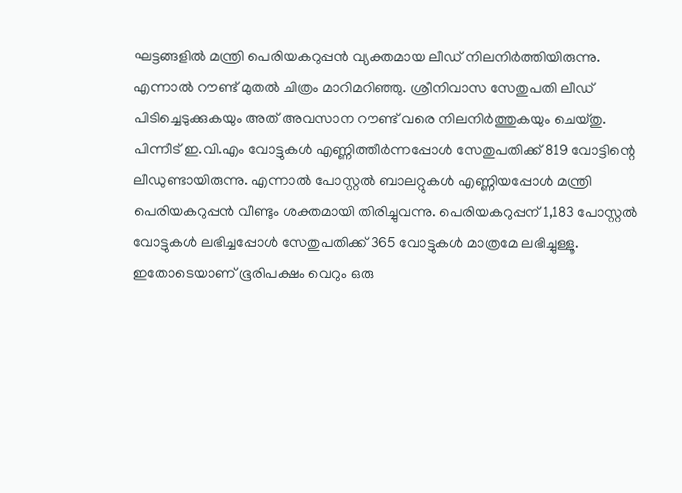ഘട്ടങ്ങളിൽ മന്ത്രി പെരിയകറുപ്പൻ വ്യക്തമായ ലീഡ് നിലനിർത്തിയിരുന്നു. എന്നാൽ റൗണ്ട് മുതൽ ചിത്രം മാറിമറിഞ്ഞു. ശ്രീനിവാസ സേതുപതി ലീഡ് പിടിച്ചെടുക്കുകയും അത് അവസാന റൗണ്ട് വരെ നിലനിർത്തുകയും ചെയ്തു.
പിന്നീട് ഇ.വി.എം വോട്ടുകൾ എണ്ണിത്തീർന്നപ്പോൾ സേതുപതിക്ക് 819 വോട്ടിന്റെ ലീഡുണ്ടായിരുന്നു. എന്നാൽ പോസ്റ്റൽ ബാലറ്റുകൾ എണ്ണിയപ്പോൾ മന്ത്രി പെരിയകറുപ്പൻ വീണ്ടും ശക്തമായി തിരിച്ചുവന്നു. പെരിയകറുപ്പന് 1,183 പോസ്റ്റൽ വോട്ടുകൾ ലഭിച്ചപ്പോൾ സേതുപതിക്ക് 365 വോട്ടുകൾ മാത്രമേ ലഭിച്ചുള്ളൂ. ഇതോടെയാണ് ഭൂരിപക്ഷം വെറും ഒരു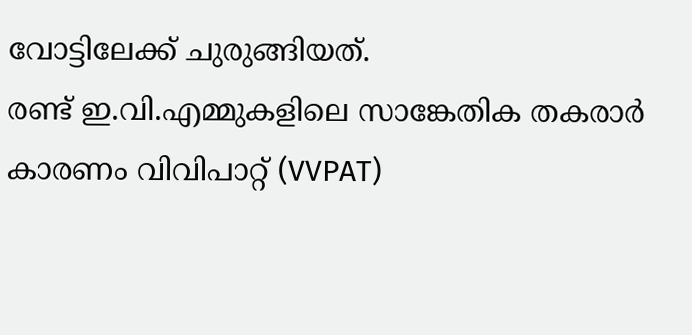വോട്ടിലേക്ക് ചുരുങ്ങിയത്.
രണ്ട് ഇ.വി.എമ്മുകളിലെ സാങ്കേതിക തകരാർ കാരണം വിവിപാറ്റ് (VVPAT)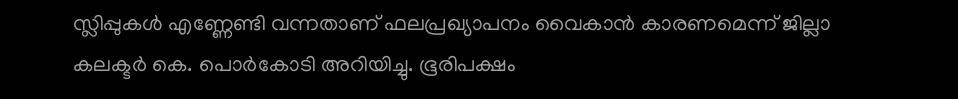സ്ലിപ്പുകൾ എണ്ണേണ്ടി വന്നതാണ് ഫലപ്രഖ്യാപനം വൈകാൻ കാരണമെന്ന് ജില്ലാ കലക്ടർ കെ. പൊർകോടി അറിയിച്ചു. ഭൂരിപക്ഷം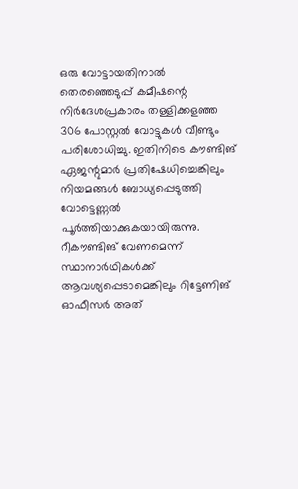ഒരു വോട്ടായതിനാൽ തെരഞ്ഞെടുപ്പ് കമീഷന്റെ നിർദേശപ്രകാരം തള്ളിക്കളഞ്ഞ 306 പോസ്റ്റൽ വോട്ടുകൾ വീണ്ടും പരിശോധിച്ചു. ഇതിനിടെ കൗണ്ടിങ് ഏജന്റുമാർ പ്രതിഷേധിച്ചെങ്കിലും നിയമങ്ങൾ ബോധ്യപ്പെടുത്തി വോട്ടെണ്ണൽ പൂർത്തിയാക്കുകയായിരുന്നു.
റീകൗണ്ടിങ് വേണമെന്ന് സ്ഥാനാർഥികൾക്ക് ആവശ്യപ്പെടാമെങ്കിലും റിട്ടേണിങ് ഓഫീസർ അത്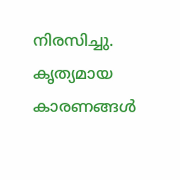നിരസിച്ചു. കൃത്യമായ കാരണങ്ങൾ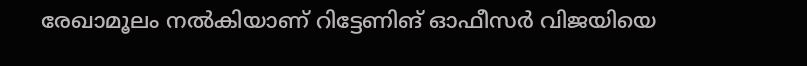രേഖാമൂലം നൽകിയാണ് റിട്ടേണിങ് ഓഫീസർ വിജയിയെ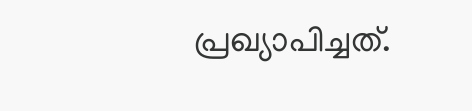പ്രഖ്യാപിച്ചത്.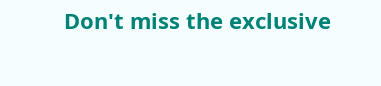Don't miss the exclusive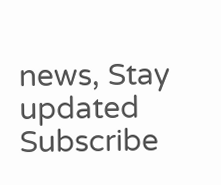news, Stay updated
Subscribe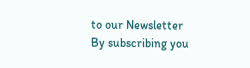to our Newsletter
By subscribing you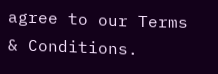agree to our Terms & Conditions.